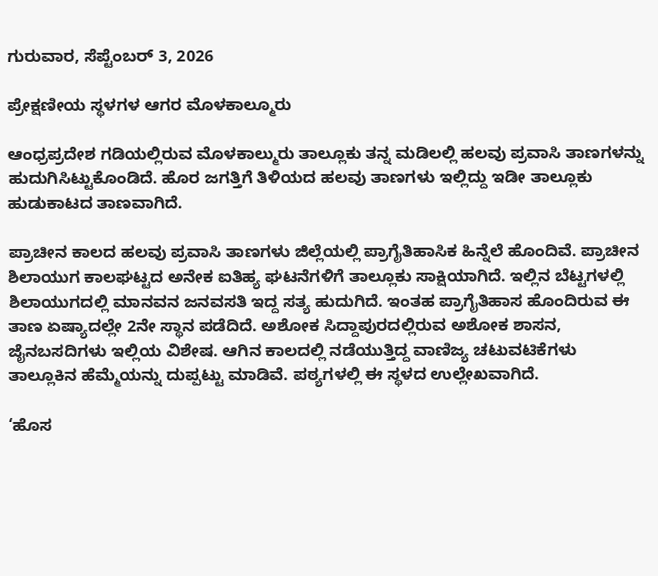ಗುರುವಾರ, ಸೆಪ್ಟೆಂಬರ್ 3, 2026

ಪ್ರೇಕ್ಷಣೀಯ ಸ್ಥಳಗಳ ಆಗರ ಮೊಳಕಾಲ್ಮೂರು

ಆಂಧ್ರಪ್ರದೇಶ ಗಡಿಯಲ್ಲಿರುವ ಮೊಳಕಾಲ್ಮುರು ತಾಲ್ಲೂಕು ತನ್ನ ಮಡಿಲಲ್ಲಿ ಹಲವು ಪ್ರವಾಸಿ ತಾಣಗಳನ್ನು ಹುದುಗಿಸಿಟ್ಟುಕೊಂಡಿದೆ. ಹೊರ ಜಗತ್ತಿಗೆ ತಿಳಿಯದ ಹಲವು ತಾಣಗಳು ಇಲ್ಲಿದ್ದು ಇಡೀ ತಾಲ್ಲೂಕು ಹುಡುಕಾಟದ ತಾಣವಾಗಿದೆ.

ಪ್ರಾಚೀನ ಕಾಲದ ಹಲವು ಪ್ರವಾಸಿ ತಾಣಗಳು ಜಿಲ್ಲೆಯಲ್ಲಿ ಪ್ರಾಗೈತಿಹಾಸಿಕ ಹಿನ್ನೆಲೆ ಹೊಂದಿವೆ. ಪ್ರಾಚೀನ ಶಿಲಾಯುಗ ಕಾಲಘಟ್ಟದ ಅನೇಕ ಐತಿಹ್ಯ ಘಟನೆಗಳಿಗೆ ತಾಲ್ಲೂಕು ಸಾಕ್ಷಿಯಾಗಿದೆ. ಇಲ್ಲಿನ ಬೆಟ್ಟಗಳಲ್ಲಿ ಶಿಲಾಯುಗದಲ್ಲಿ ಮಾನವನ ಜನವಸತಿ ಇದ್ದ ಸತ್ಯ ಹುದುಗಿದೆ. ಇಂತಹ ಪ್ರಾಗೈತಿಹಾಸ ಹೊಂದಿರುವ ಈ ತಾಣ ಏಷ್ಯಾದಲ್ಲೇ 2ನೇ ಸ್ಥಾನ ಪಡೆದಿದೆ. ಅಶೋಕ ಸಿದ್ದಾಪುರದಲ್ಲಿರುವ ಅಶೋಕ ಶಾಸನ, ಜೈನಬಸದಿಗಳು ಇಲ್ಲಿಯ ವಿಶೇಷ. ಆಗಿನ ಕಾಲದಲ್ಲಿ ನಡೆಯುತ್ತಿದ್ದ ವಾಣಿಜ್ಯ ಚಟುವಟಿಕೆಗಳು ತಾಲ್ಲೂಕಿನ ಹೆಮ್ಮೆಯನ್ನು ದುಪ್ಪಟ್ಟು ಮಾಡಿವೆ. ಪಠ್ಯಗಳಲ್ಲಿ ಈ ಸ್ಥಳದ ಉಲ್ಲೇಖವಾಗಿದೆ.

‘ಹೊಸ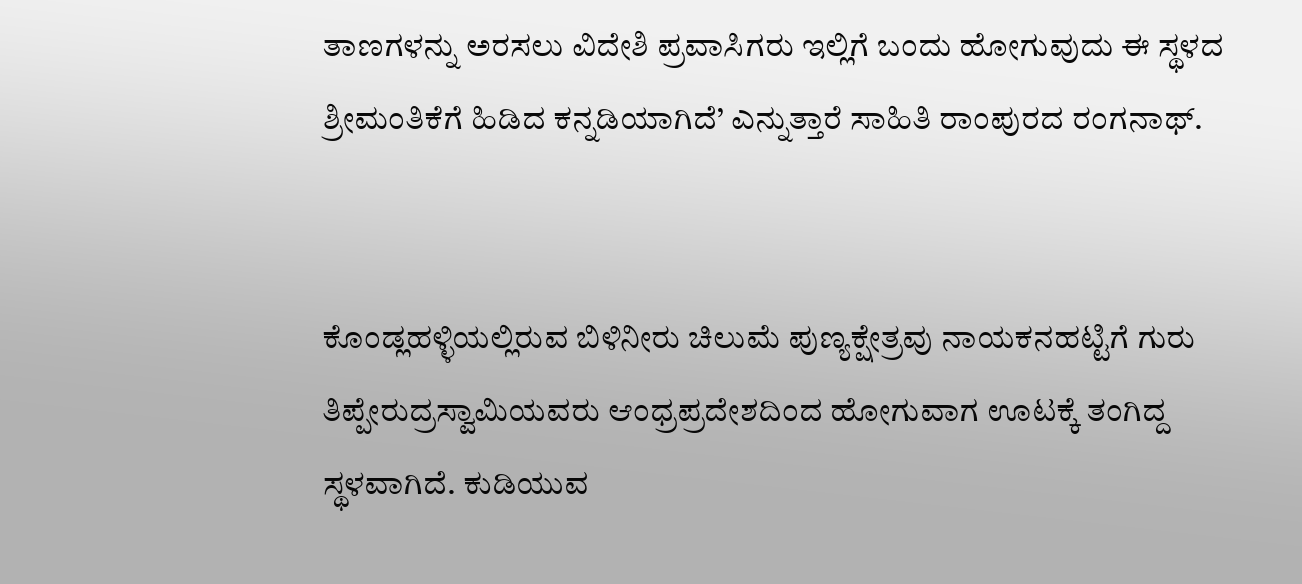ತಾಣಗಳನ್ನು ಅರಸಲು ವಿದೇಶಿ ಪ್ರವಾಸಿಗರು ಇಲ್ಲಿಗೆ ಬಂದು ಹೋಗುವುದು ಈ ಸ್ಥಳದ ಶ್ರೀಮಂತಿಕೆಗೆ ಹಿಡಿದ ಕನ್ನಡಿಯಾಗಿದೆ’ ಎನ್ನುತ್ತಾರೆ ಸಾಹಿತಿ ರಾಂಪುರದ ರಂಗನಾಥ್‌.


ಕೊಂಡ್ಲಹಳ್ಳಿಯಲ್ಲಿರುವ ಬಿಳಿನೀರು ಚಿಲುಮೆ ಪುಣ್ಯಕ್ಷೇತ್ರವು ನಾಯಕನಹಟ್ಟಿಗೆ ಗುರು ತಿಪ್ಪೇರುದ್ರಸ್ವಾಮಿಯವರು ಆಂಧ್ರಪ್ರದೇಶದಿಂದ ಹೋಗುವಾಗ ಊಟಕ್ಕೆ ತಂಗಿದ್ದ ಸ್ಥಳವಾಗಿದೆ. ಕುಡಿಯುವ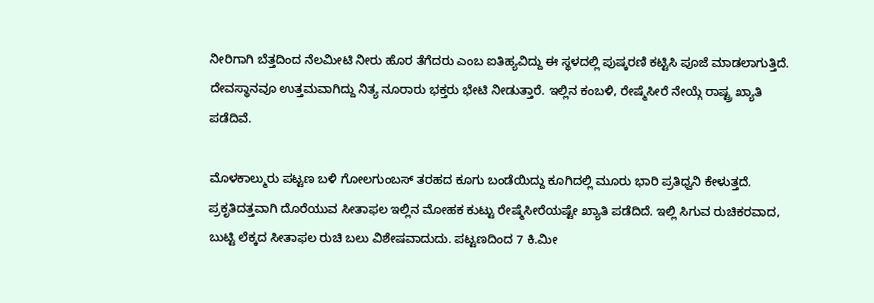ನೀರಿಗಾಗಿ ಬೆತ್ತದಿಂದ ನೆಲಮೀಟಿ ನೀರು ಹೊರ ತೆಗೆದರು ಎಂಬ ಐತಿಹ್ಯವಿದ್ದು ಈ ಸ್ಥಳದಲ್ಲಿ ಪುಷ್ಕರಣಿ ಕಟ್ಟಿಸಿ ಪೂಜೆ ಮಾಡಲಾಗುತ್ತಿದೆ. ದೇವಸ್ಥಾನವೂ ಉತ್ತಮವಾಗಿದ್ದು ನಿತ್ಯ ನೂರಾರು ಭಕ್ತರು ಭೇಟಿ ನೀಡುತ್ತಾರೆ. ಇಲ್ಲಿನ ಕಂಬಳಿ, ರೇಷ್ಮೆಸೀರೆ ನೇಯ್ಗೆ ರಾಷ್ಟ್ರ ಖ್ಯಾತಿ ಪಡೆದಿವೆ.

ಮೊಳಕಾಲ್ಮುರು ಪಟ್ಟಣ ಬಳಿ ಗೋಲಗುಂಬಸ್‌ ತರಹದ ಕೂಗು ಬಂಡೆಯಿದ್ದು ಕೂಗಿದಲ್ಲಿ ಮೂರು ಭಾರಿ ಪ್ರತಿಧ್ವನಿ ಕೇಳುತ್ತದೆ. ಪ್ರಕೃತಿದತ್ತವಾಗಿ ದೊರೆಯುವ ಸೀತಾಫಲ ಇಲ್ಲಿನ ಮೋಹಕ ಕುಟ್ಟು ರೇಷ್ಮೆಸೀರೆಯಷ್ಟೇ ಖ್ಯಾತಿ ಪಡೆದಿದೆ. ಇಲ್ಲಿ ಸಿಗುವ ರುಚಿಕರವಾದ, ಬುಟ್ಟಿ ಲೆಕ್ಕದ ಸೀತಾಫಲ ರುಚಿ ಬಲು ವಿಶೇಷವಾದುದು. ಪಟ್ಟಣದಿಂದ 7 ಕಿ.ಮೀ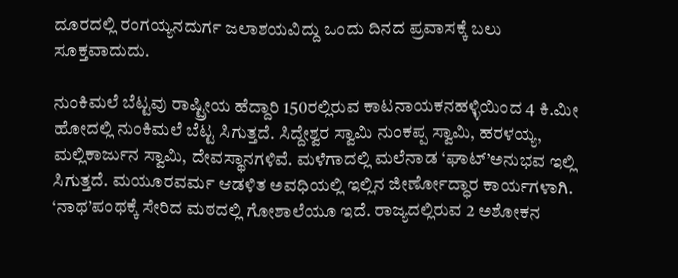ದೂರದಲ್ಲಿ ರಂಗಯ್ಯನದುರ್ಗ ಜಲಾಶಯವಿದ್ದು ಒಂದು ದಿನದ ಪ್ರವಾಸಕ್ಕೆ ಬಲು ಸೂಕ್ತವಾದುದು.

ನುಂಕಿಮಲೆ ಬೆಟ್ಟವು ರಾಷ್ಟ್ರೀಯ ಹೆದ್ದಾರಿ 150ರಲ್ಲಿರುವ ಕಾಟನಾಯಕನಹಳ್ಳಿಯಿಂದ 4 ಕಿ.ಮೀ ಹೋದಲ್ಲಿ ನುಂಕಿಮಲೆ ಬೆಟ್ಟ ಸಿಗುತ್ತದೆ. ಸಿದ್ದೇಶ್ವರ ಸ್ವಾಮಿ ನುಂಕಪ್ಪ ಸ್ವಾಮಿ, ಹರಳಯ್ಯ, ಮಲ್ಲಿಕಾರ್ಜುನ ಸ್ವಾಮಿ, ದೇವಸ್ಥಾನಗಳಿವೆ. ಮಳೆಗಾದಲ್ಲಿ ಮಲೆನಾಡ ‘ಘಾಟ್‌’ಅನುಭವ ಇಲ್ಲಿ ಸಿಗುತ್ತದೆ. ಮಯೂರವರ್ಮ ಆಡಳಿತ ಅವಧಿಯಲ್ಲಿ ಇಲ್ಲಿನ ಜೀರ್ಣೋದ್ಧಾರ ಕಾರ್ಯಗಳಾಗಿ. ‘ನಾಥ’ಪಂಥಕ್ಕೆ ಸೇರಿದ ಮಠದಲ್ಲಿ ಗೋಶಾಲೆಯೂ ಇದೆ. ರಾಜ್ಯದಲ್ಲಿರುವ 2 ಅಶೋಕನ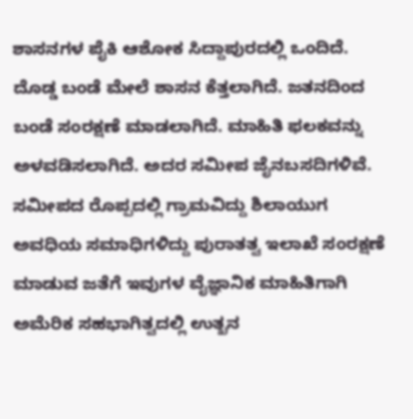ಶಾಸನಗಳ ಪೈಕಿ ಆಶೋಕ ಸಿದ್ದಾಪುರದಲ್ಲಿ ಒಂದಿದೆ. ದೊಡ್ಡ ಬಂಡೆ ಮೇಲೆ ಶಾಸನ ಕೆತ್ತಲಾಗಿದೆ. ಜತನದಿಂದ ಬಂಡೆ ಸಂರಕ್ಷಣೆ ಮಾಡಲಾಗಿದೆ. ಮಾಹಿತಿ ಫಲಕವನ್ನು ಅಳವಡಿಸಲಾಗಿದೆ. ಅದರ ಸಮೀಪ ಜೈನಬಸದಿಗಳಿವೆ. ಸಮೀಪದ ರೊಪ್ಪದಲ್ಲಿ ಗ್ರಾಮವಿದ್ದು ಶಿಲಾಯುಗ ಅವಧಿಯ ಸಮಾಧಿಗಳಿದ್ದು ಪುರಾತತ್ವ ಇಲಾಖೆ ಸಂರಕ್ಷಣೆ ಮಾಡುವ ಜತೆಗೆ ಇವುಗಳ ವೈಜ್ಞಾನಿಕ ಮಾಹಿತಿಗಾಗಿ ಅಮೆರಿಕ ಸಹಭಾಗಿತ್ವದಲ್ಲಿ ಉತ್ಖನ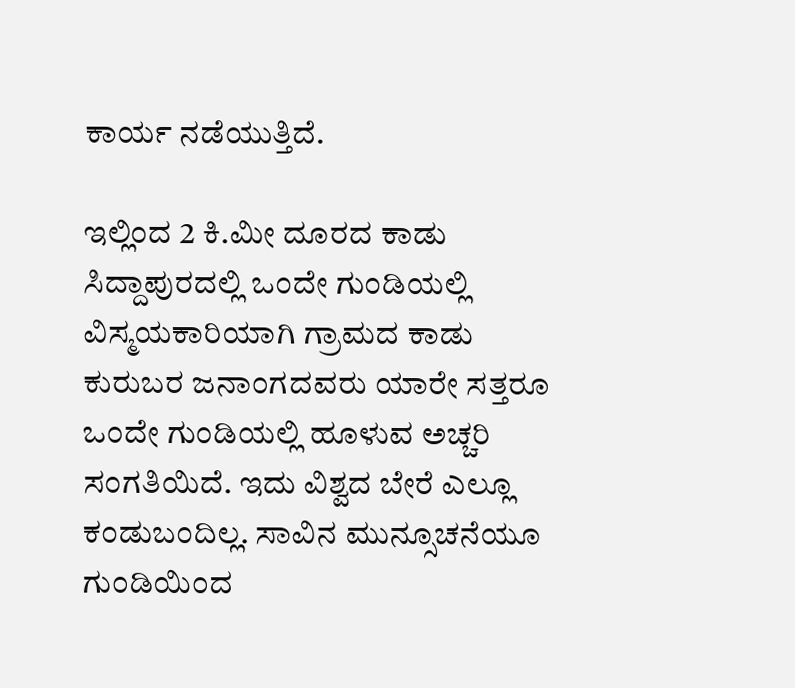ಕಾರ್ಯ ನಡೆಯುತ್ತಿದೆ.

ಇಲ್ಲಿಂದ 2 ಕಿ.ಮೀ ದೂರದ ಕಾಡು ಸಿದ್ದಾಪುರದಲ್ಲಿ ಒಂದೇ ಗುಂಡಿಯಲ್ಲಿ ವಿಸ್ಮಯಕಾರಿಯಾಗಿ ಗ್ರಾಮದ ಕಾಡು ಕುರುಬರ ಜನಾಂಗದವರು ಯಾರೇ ಸತ್ತರೂ ಒಂದೇ ಗುಂಡಿಯಲ್ಲಿ ಹೂಳುವ ಅಚ್ಚರಿ ಸಂಗತಿಯಿದೆ. ಇದು ವಿಶ್ವದ ಬೇರೆ ಎಲ್ಲೂ ಕಂಡುಬಂದಿಲ್ಲ. ಸಾವಿನ ಮುನ್ಸೂಚನೆಯೂ ಗುಂಡಿಯಿಂದ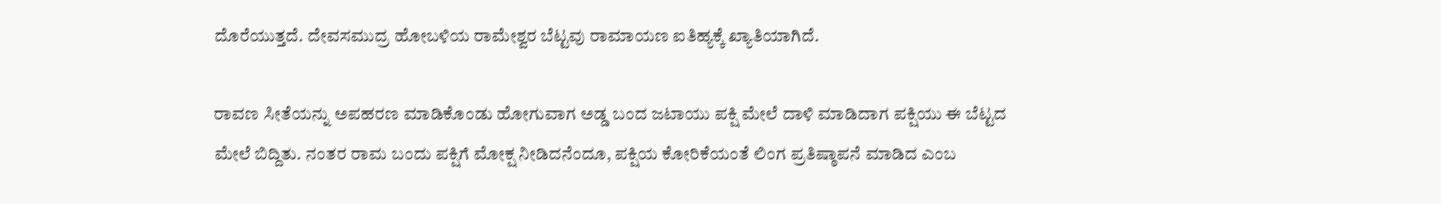ದೊರೆಯುತ್ತದೆ. ದೇವಸಮುದ್ರ ಹೋಬಳಿಯ ರಾಮೇಶ್ವರ ಬೆಟ್ಟವು ರಾಮಾಯಣ ಐತಿಹ್ಯಕ್ಕೆ ಖ್ಯಾತಿಯಾಗಿದೆ.

ರಾವಣ ಸೀತೆಯನ್ನು ಅಪಹರಣ ಮಾಡಿಕೊಂಡು ಹೋಗುವಾಗ ಅಡ್ಡ ಬಂದ ಜಟಾಯು ಪಕ್ಷಿ ಮೇಲೆ ದಾಳಿ ಮಾಡಿದಾಗ ಪಕ್ಷಿಯು ಈ ಬೆಟ್ಟದ ಮೇಲೆ ಬಿದ್ದಿತು. ನಂತರ ರಾಮ ಬಂದು ಪಕ್ಷಿಗೆ ಮೋಕ್ಷ ನೀಡಿದನೆಂದೂ, ಪಕ್ಷಿಯ ಕೋರಿಕೆಯಂತೆ ಲಿಂಗ ಪ್ರತಿಷ್ಠಾಪನೆ ಮಾಡಿದ ಎಂಬ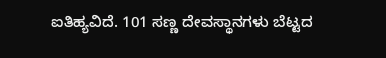ಐತಿಹ್ಯವಿದೆ. 101 ಸಣ್ಣ ದೇವಸ್ಥಾನಗಳು ಬೆಟ್ಟದ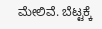ಮೇಲಿವೆ. ಬೆಟ್ಟಕ್ಕೆ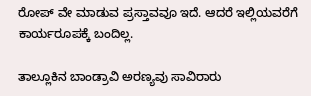ರೋಪ್‌ ವೇ ಮಾಡುವ ಪ್ರಸ್ತಾವವೂ ಇದೆ. ಆದರೆ ಇಲ್ಲಿಯವರೆಗೆ ಕಾರ್ಯರೂಪಕ್ಕೆ ಬಂದಿಲ್ಲ.

ತಾಲ್ಲೂಕಿನ ಬಾಂಡ್ರಾವಿ ಅರಣ್ಯವು ಸಾವಿರಾರು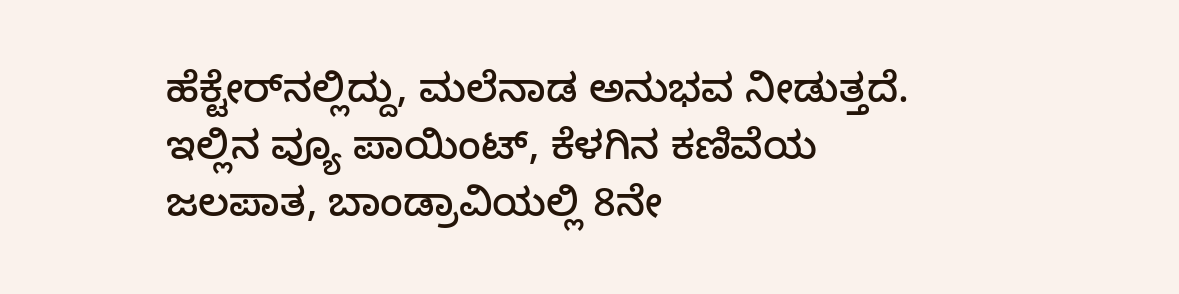ಹೆಕ್ಟೇರ್‌ನಲ್ಲಿದ್ದು, ಮಲೆನಾಡ ಅನುಭವ ನೀಡುತ್ತದೆ. ಇಲ್ಲಿನ ವ್ಯೂ ಪಾಯಿಂಟ್‌, ಕೆಳಗಿನ ಕಣಿವೆಯ ಜಲಪಾತ, ಬಾಂಡ್ರಾವಿಯಲ್ಲಿ 8ನೇ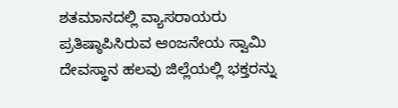ಶತಮಾನದಲ್ಲಿ ವ್ಯಾಸರಾಯರು ಪ್ರತಿಷ್ಠಾಪಿಸಿರುವ ಆಂಜನೇಯ ಸ್ವಾಮಿ ದೇವಸ್ಥಾನ ಹಲವು ಜಿಲ್ಲೆಯಲ್ಲಿ ಭಕ್ತರನ್ನು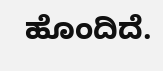ಹೊಂದಿದೆ.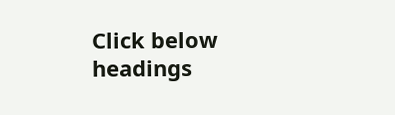Click below headings